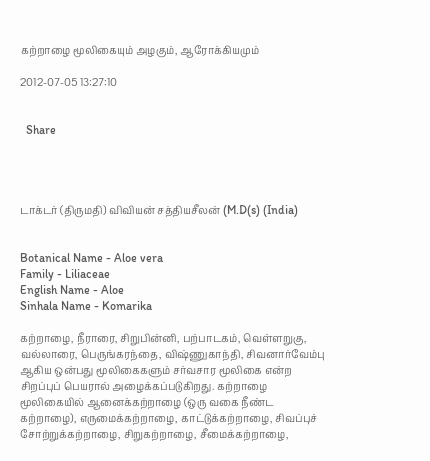கற்றாழை மூலிகையும் அழகும், ஆரோக்கியமும்

2012-07-05 13:27:10


  Share




டாக்டர் (திருமதி) விவியன் சத்தியசீலன் (M.D(s) (India)


Botanical Name - Aloe vera
Family - Liliaceae
English Name - Aloe
Sinhala Name - Komarika

கற்றாழை, நீராரை, சிறுபின்னி, பற்பாடகம், வெள்ளறுகு, வல்லாரை, பெருங்கரந்தை, விஷ்ணுகாந்தி, சிவனார்வேம்பு ஆகிய ஒன்பது மூலிகைகளும் சர்வசார மூலிகை என்ற சிறப்புப் பெயரால் அழைக்கப்படுகிறது. கற்றாழை மூலிகையில் ஆனைக்கற்றாழை (ஒரு வகை நீண்ட கற்றாழை), எருமைக்கற்றாழை, காட்டுக்கற்றாழை, சிவப்புச் சோற்றுக்கற்றாழை, சிறுகற்றாழை, சீமைக்கற்றாழை,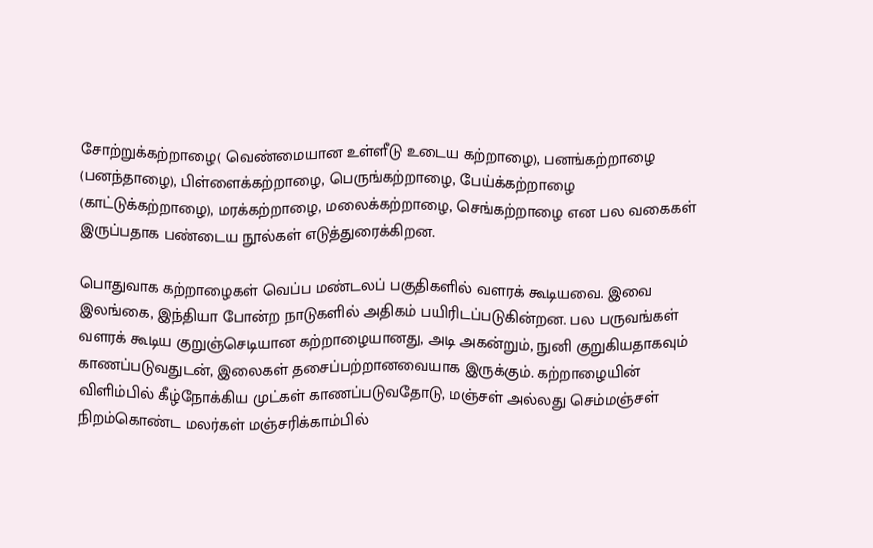சோற்றுக்கற்றாழை( வெண்மையான உள்ளீடு உடைய கற்றாழை), பனங்கற்றாழை (பனந்தாழை), பிள்ளைக்கற்றாழை, பெருங்கற்றாழை, பேய்க்கற்றாழை (காட்டுக்கற்றாழை), மரக்கற்றாழை, மலைக்கற்றாழை, செங்கற்றாழை என பல வகைகள் இருப்பதாக பண்டைய நூல்கள் எடுத்துரைக்கிறன.

பொதுவாக கற்றாழைகள் வெப்ப மண்டலப் பகுதிகளில் வளரக் கூடியவை. இவை இலங்கை, இந்தியா போன்ற நாடுகளில் அதிகம் பயிரிடப்படுகின்றன. பல பருவங்கள் வளரக் கூடிய குறுஞ்செடியான கற்றாழையானது, அடி அகன்றும், நுனி குறுகியதாகவும் காணப்படுவதுடன், இலைகள் தசைப்பற்றானவையாக இருக்கும். கற்றாழையின் விளிம்பில் கீழ்நோக்கிய முட்கள் காணப்படுவதோடு, மஞ்சள் அல்லது செம்மஞ்சள் நிறம்கொண்ட மலர்கள் மஞ்சரிக்காம்பில்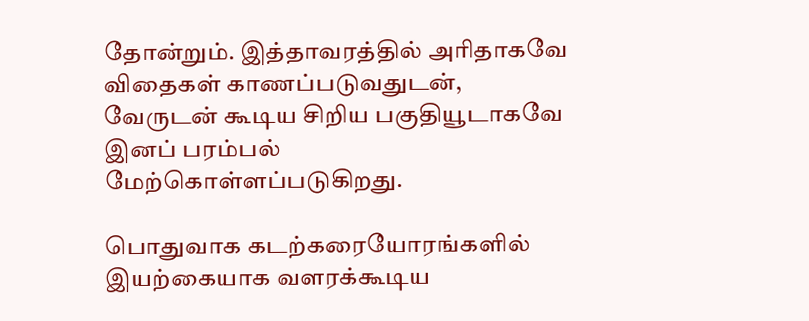தோன்றும். இத்தாவரத்தில் அரிதாகவே விதைகள் காணப்படுவதுடன், வேருடன் கூடிய சிறிய பகுதியூடாகவே இனப் பரம்பல் மேற்கொள்ளப்படுகிறது.

பொதுவாக கடற்கரையோரங்களில் இயற்கையாக வளரக்கூடிய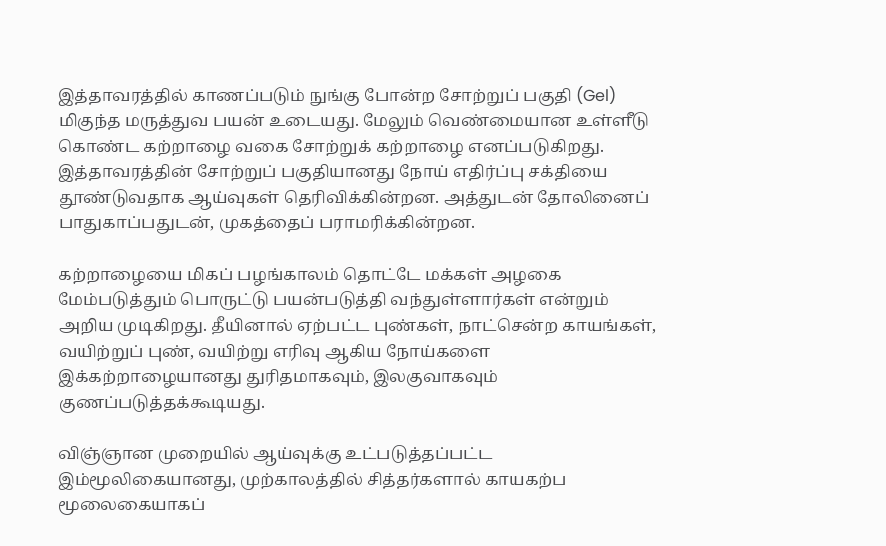இத்தாவரத்தில் காணப்படும் நுங்கு போன்ற சோற்றுப் பகுதி (Gel) மிகுந்த மருத்துவ பயன் உடையது. மேலும் வெண்மையான உள்ளீடு கொண்ட கற்றாழை வகை சோற்றுக் கற்றாழை எனப்படுகிறது. இத்தாவரத்தின் சோற்றுப் பகுதியானது நோய் எதிர்ப்பு சக்தியை தூண்டுவதாக ஆய்வுகள் தெரிவிக்கின்றன. அத்துடன் தோலினைப் பாதுகாப்பதுடன், முகத்தைப் பராமரிக்கின்றன.

கற்றாழையை மிகப் பழங்காலம் தொட்டே மக்கள் அழகை மேம்படுத்தும் பொருட்டு பயன்படுத்தி வந்துள்ளார்கள் என்றும் அறிய முடிகிறது. தீயினால் ஏற்பட்ட புண்கள், நாட்சென்ற காயங்கள், வயிற்றுப் புண், வயிற்று எரிவு ஆகிய நோய்களை இக்கற்றாழையானது துரிதமாகவும், இலகுவாகவும் குணப்படுத்தக்கூடியது.

விஞ்ஞான முறையில் ஆய்வுக்கு உட்படுத்தப்பட்ட இம்மூலிகையானது, முற்காலத்தில் சித்தர்களால் காயகற்ப மூலைகையாகப்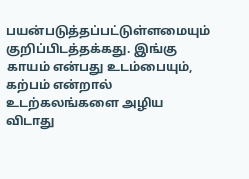பயன்படுத்தப்பட்டுள்ளமையும் குறிப்பிடத்தக்கது. இங்கு காயம் என்பது உடம்பையும், கற்பம் என்றால் உடற்கலங்களை அழிய விடாது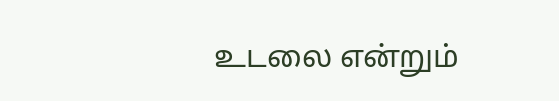உடலை என்றும்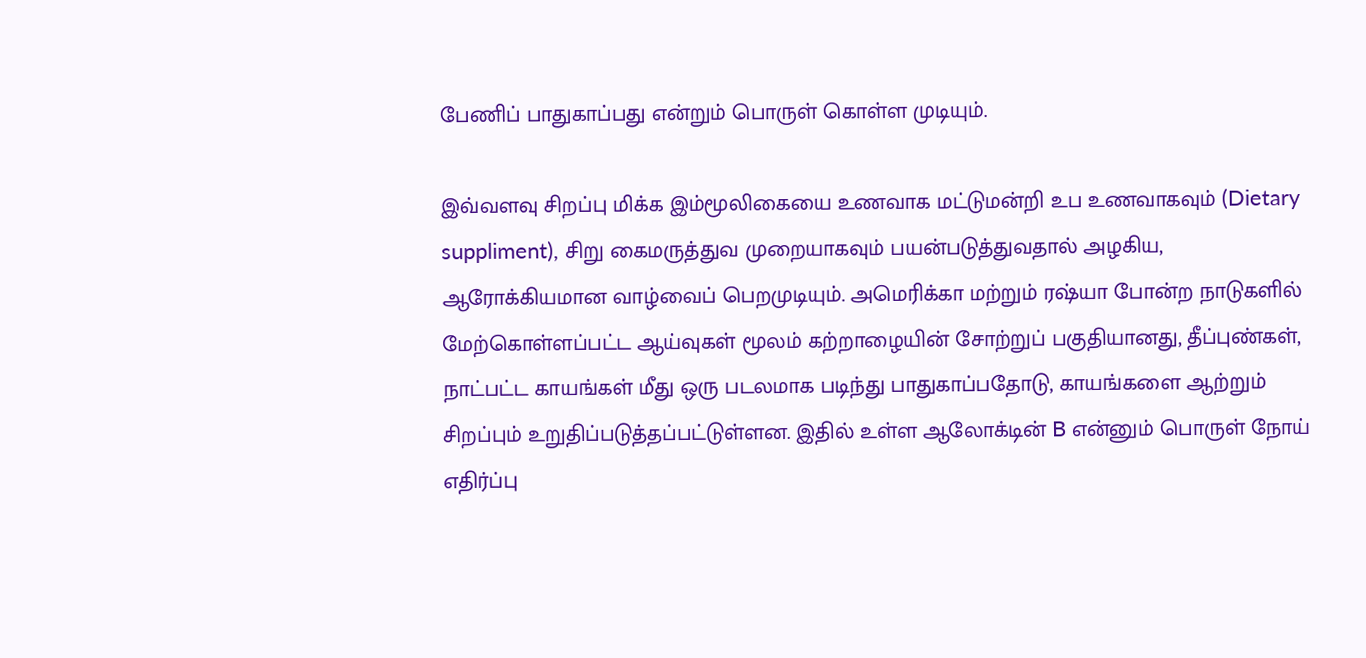பேணிப் பாதுகாப்பது என்றும் பொருள் கொள்ள முடியும்.

இவ்வளவு சிறப்பு மிக்க இம்மூலிகையை உணவாக மட்டுமன்றி உப உணவாகவும் (Dietary suppliment), சிறு கைமருத்துவ முறையாகவும் பயன்படுத்துவதால் அழகிய, ஆரோக்கியமான வாழ்வைப் பெறமுடியும். அமெரிக்கா மற்றும் ரஷ்யா போன்ற நாடுகளில் மேற்கொள்ளப்பட்ட ஆய்வுகள் மூலம் கற்றாழையின் சோற்றுப் பகுதியானது, தீப்புண்கள், நாட்பட்ட காயங்கள் மீது ஒரு படலமாக படிந்து பாதுகாப்பதோடு, காயங்களை ஆற்றும் சிறப்பும் உறுதிப்படுத்தப்பட்டுள்ளன. இதில் உள்ள ஆலோக்டின் B என்னும் பொருள் நோய் எதிர்ப்பு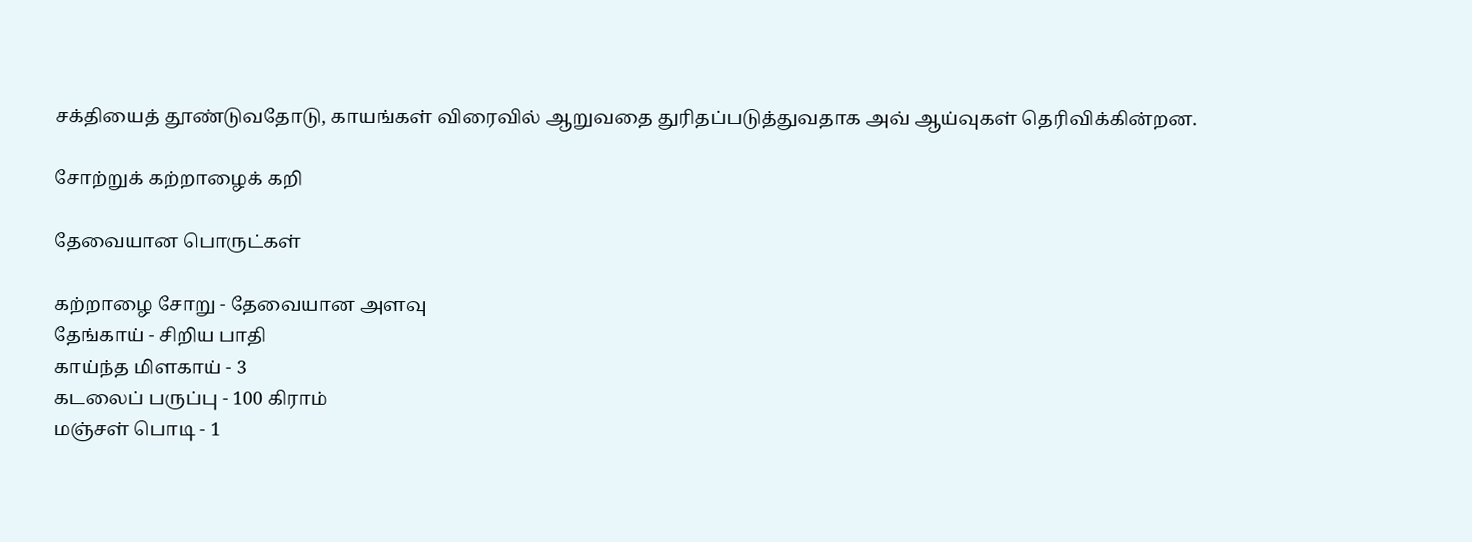சக்தியைத் தூண்டுவதோடு, காயங்கள் விரைவில் ஆறுவதை துரிதப்படுத்துவதாக அவ் ஆய்வுகள் தெரிவிக்கின்றன.

சோற்றுக் கற்றாழைக் கறி

தேவையான பொருட்கள்

கற்றாழை சோறு - தேவையான அளவு
தேங்காய் - சிறிய பாதி
காய்ந்த மிளகாய் - 3
கடலைப் பருப்பு - 100 கிராம்
மஞ்சள் பொடி - 1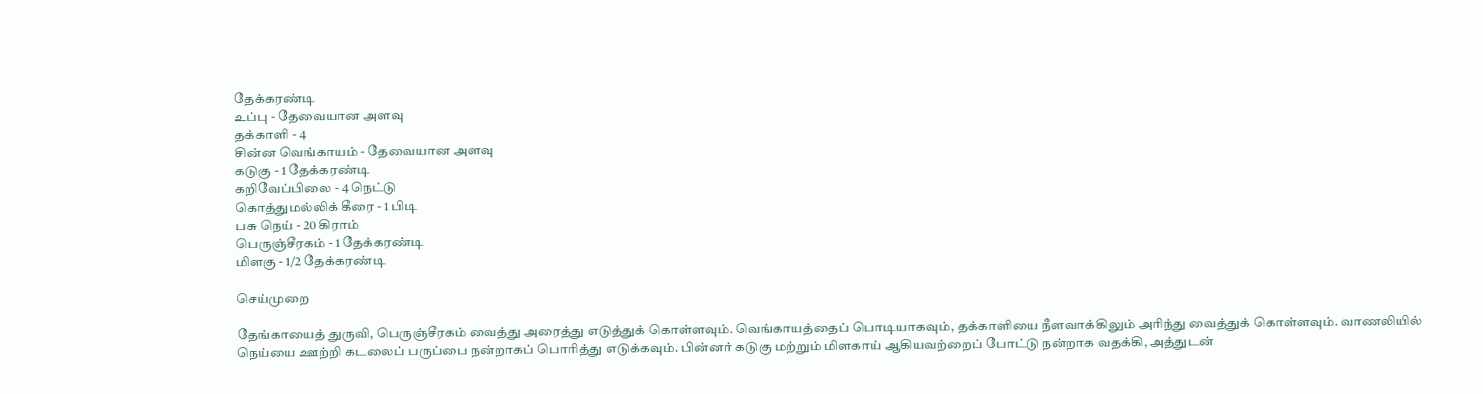தேக்கரண்டி
உப்பு - தேவையான அளவு
தக்காளி - 4
சின்ன வெங்காயம் - தேவையான அளவு
கடுகு - 1 தேக்கரண்டி
கறிவேப்பிலை - 4 நெட்டு
கொத்துமல்லிக் கீரை - 1 பிடி
பசு நெய் - 20 கிராம்
பெருஞ்சீரகம் - 1 தேக்கரண்டி
மிளகு - 1/2 தேக்கரண்டி

செய்முறை

தேங்காயைத் துருவி, பெருஞ்சீரகம் வைத்து அரைத்து எடுத்துக் கொள்ளவும். வெங்காயத்தைப் பொடியாகவும், தக்காளியை நீளவாக்கிலும் அரிந்து வைத்துக் கொள்ளவும். வாணலியில் நெய்யை ஊற்றி கடலைப் பருப்பை நன்றாகப் பொரித்து எடுக்கவும். பின்னர் கடுகு மற்றும் மிளகாய் ஆகியவற்றைப் போட்டு நன்றாக வதக்கி, அத்துடன்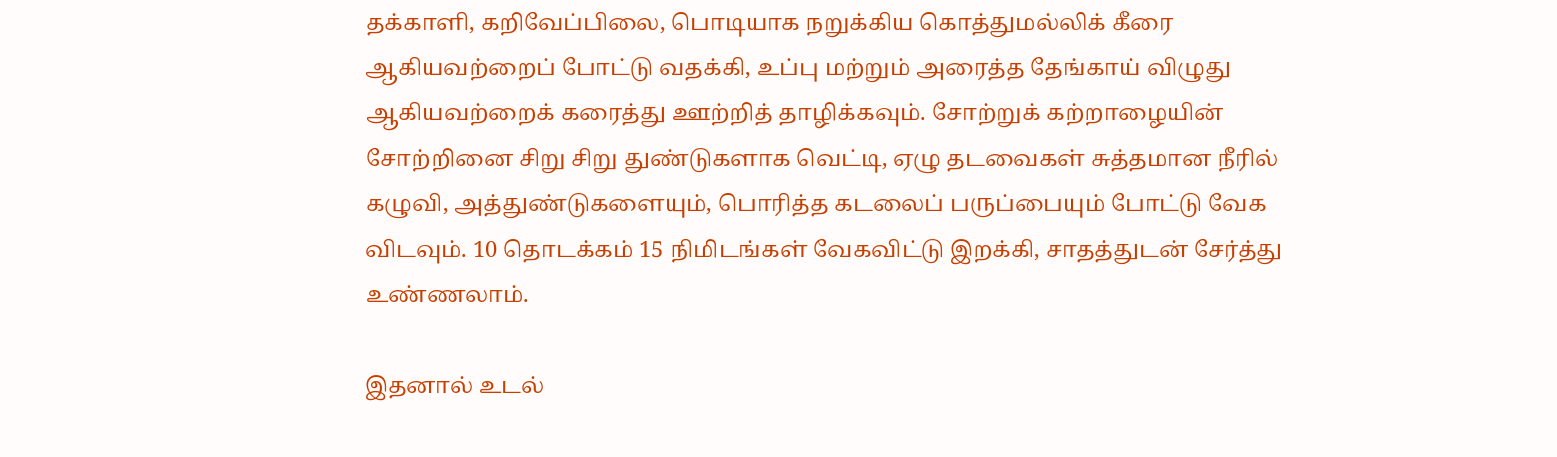தக்காளி, கறிவேப்பிலை, பொடியாக நறுக்கிய கொத்துமல்லிக் கீரை ஆகியவற்றைப் போட்டு வதக்கி, உப்பு மற்றும் அரைத்த தேங்காய் விழுது ஆகியவற்றைக் கரைத்து ஊற்றித் தாழிக்கவும். சோற்றுக் கற்றாழையின் சோற்றினை சிறு சிறு துண்டுகளாக வெட்டி, ஏழு தடவைகள் சுத்தமான நீரில் கழுவி, அத்துண்டுகளையும், பொரித்த கடலைப் பருப்பையும் போட்டு வேக விடவும். 10 தொடக்கம் 15 நிமிடங்கள் வேகவிட்டு இறக்கி, சாதத்துடன் சேர்த்து உண்ணலாம்.

இதனால் உடல்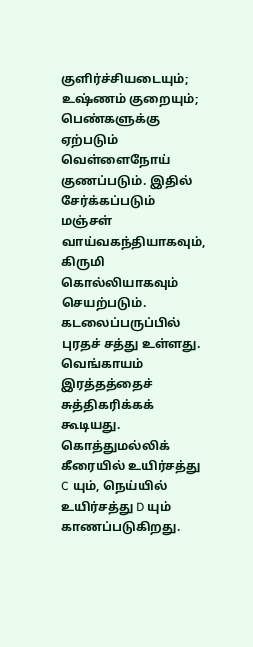குளிர்ச்சியடையும்; உஷ்ணம் குறையும்; பெண்களுக்கு ஏற்படும் வெள்ளைநோய் குணப்படும். இதில் சேர்க்கப்படும் மஞ்சள் வாய்வகந்தியாகவும், கிருமி கொல்லியாகவும் செயற்படும். கடலைப்பருப்பில் புரதச் சத்து உள்ளது. வெங்காயம் இரத்தத்தைச் சுத்திகரிக்கக் கூடியது. கொத்துமல்லிக் கீரையில் உயிர்சத்து C யும், நெய்யில் உயிர்சத்து D யும் காணப்படுகிறது.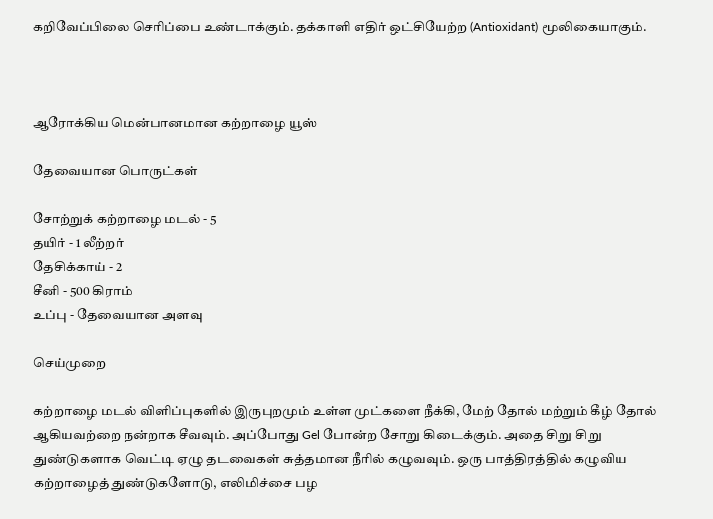கறிவேப்பிலை செரிப்பை உண்டாக்கும். தக்காளி எதிர் ஒட்சியேற்ற (Antioxidant) மூலிகையாகும்.



ஆரோக்கிய மென்பானமான கற்றாழை யூஸ்

தேவையான பொருட்கள்

சோற்றுக் கற்றாழை மடல் - 5
தயிர் - 1 லீற்றர்
தேசிக்காய் - 2
சீனி - 500 கிராம்
உப்பு - தேவையான அளவு

செய்முறை

கற்றாழை மடல் விளிப்புகளில் இருபுறமும் உள்ள முட்களை நீக்கி, மேற் தோல் மற்றும் கீழ் தோல் ஆகியவற்றை நன்றாக சீவவும். அப்போது Gel போன்ற சோறு கிடைக்கும். அதை சிறு சிறு துண்டுகளாக வெட்டி ஏழு தடவைகள் சுத்தமான நீரில் கழுவவும். ஒரு பாத்திரத்தில் கழுவிய கற்றாழைத் துண்டுகளோடு, எலிமிச்சை பழ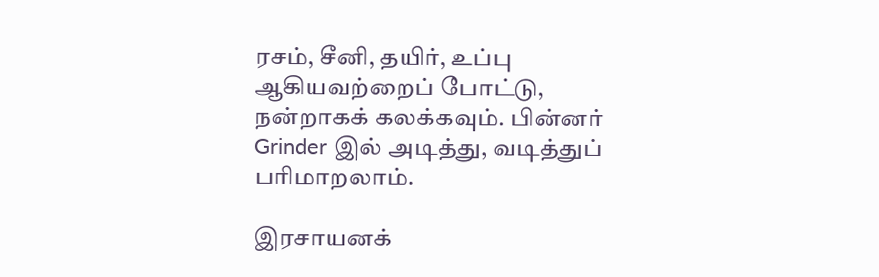ரசம், சீனி, தயிர், உப்பு ஆகியவற்றைப் போட்டு, நன்றாகக் கலக்கவும். பின்னர் Grinder இல் அடித்து, வடித்துப் பரிமாறலாம்.

இரசாயனக்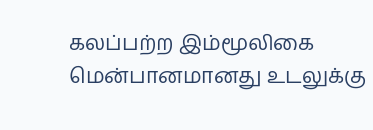கலப்பற்ற இம்மூலிகை மென்பானமானது உடலுக்கு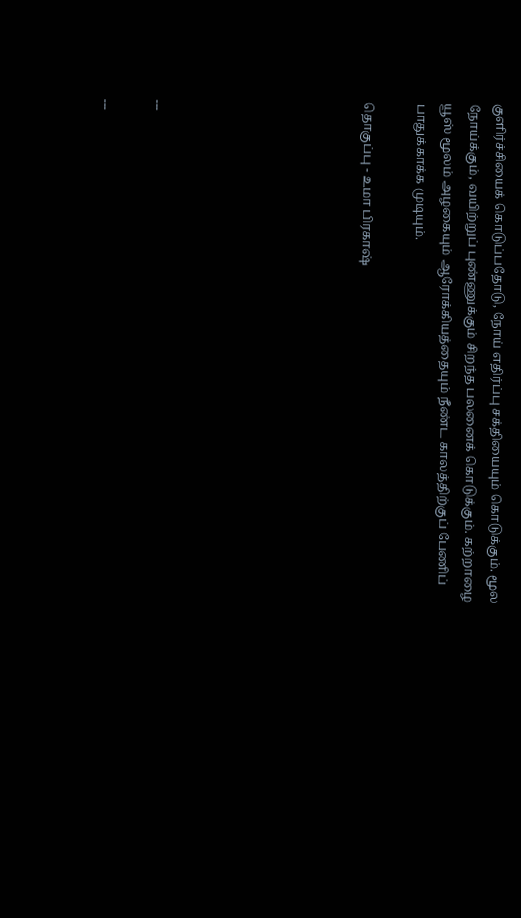குளிர்ச்சியைக் கொடுப்பதோடு, நோய் எதிர்ப்பு சக்தியையும் கொடுக்கும். மூல நோய்க்கும், வயிற்றுப் புண்ணுக்கும் சிறந்த பலனைக் கொடுக்கும். கற்றாழை யூஸ் மூலம் அழகையும் ஆரோக்கியத்தையும் நீண்ட காலத்திற்குப் பேணிப் பாதுக்காக்க முடியும்.

தொகுப்பு - உமா பிரகாஷ்







---

---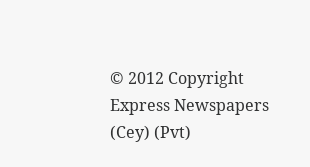© 2012 Copyright Express Newspapers (Cey) (Pvt)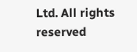Ltd. All rights reserved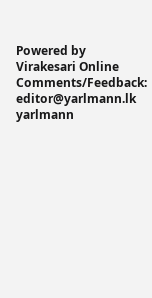Powered by Virakesari Online
Comments/Feedback: editor@yarlmann.lk
yarlmann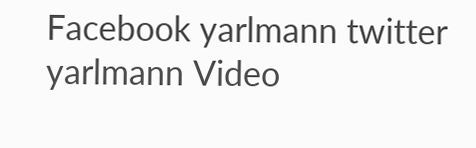Facebook yarlmann twitter yarlmann Video